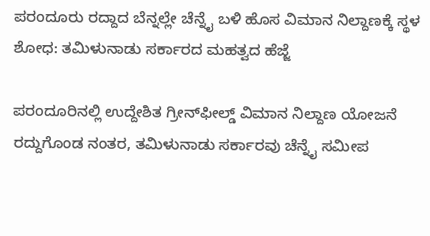ಪರಂದೂರು ರದ್ದಾದ ಬೆನ್ನಲ್ಲೇ ಚೆನ್ನೈ ಬಳಿ ಹೊಸ ವಿಮಾನ ನಿಲ್ದಾಣಕ್ಕೆ ಸ್ಥಳ ಶೋಧ: ತಮಿಳುನಾಡು ಸರ್ಕಾರದ ಮಹತ್ವದ ಹೆಜ್ಜೆ

ಪರಂದೂರಿನಲ್ಲಿ ಉದ್ದೇಶಿತ ಗ್ರೀನ್‌ಫೀಲ್ಡ್ ವಿಮಾನ ನಿಲ್ದಾಣ ಯೋಜನೆ ರದ್ದುಗೊಂಡ ನಂತರ, ತಮಿಳುನಾಡು ಸರ್ಕಾರವು ಚೆನ್ನೈ ಸಮೀಪ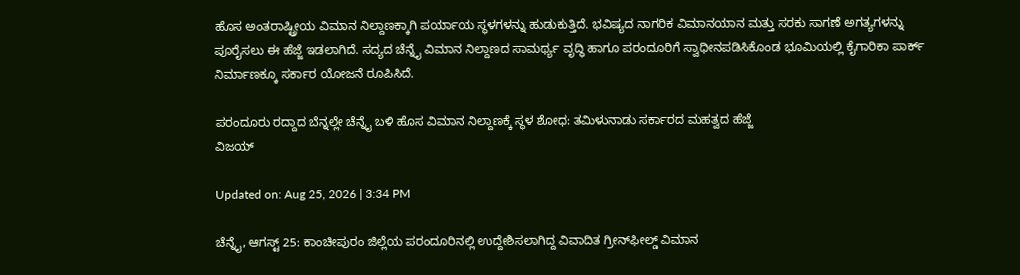ಹೊಸ ಅಂತರಾಷ್ಟ್ರೀಯ ವಿಮಾನ ನಿಲ್ದಾಣಕ್ಕಾಗಿ ಪರ್ಯಾಯ ಸ್ಥಳಗಳನ್ನು ಹುಡುಕುತ್ತಿದೆ. ಭವಿಷ್ಯದ ನಾಗರಿಕ ವಿಮಾನಯಾನ ಮತ್ತು ಸರಕು ಸಾಗಣೆ ಅಗತ್ಯಗಳನ್ನು ಪೂರೈಸಲು ಈ ಹೆಜ್ಜೆ ಇಡಲಾಗಿದೆ. ಸದ್ಯದ ಚೆನ್ನೈ ವಿಮಾನ ನಿಲ್ದಾಣದ ಸಾಮರ್ಥ್ಯ ವೃದ್ಧಿ ಹಾಗೂ ಪರಂದೂರಿಗೆ ಸ್ವಾಧೀನಪಡಿಸಿಕೊಂಡ ಭೂಮಿಯಲ್ಲಿ ಕೈಗಾರಿಕಾ ಪಾರ್ಕ್ ನಿರ್ಮಾಣಕ್ಕೂ ಸರ್ಕಾರ ಯೋಜನೆ ರೂಪಿಸಿದೆ.

ಪರಂದೂರು ರದ್ದಾದ ಬೆನ್ನಲ್ಲೇ ಚೆನ್ನೈ ಬಳಿ ಹೊಸ ವಿಮಾನ ನಿಲ್ದಾಣಕ್ಕೆ ಸ್ಥಳ ಶೋಧ: ತಮಿಳುನಾಡು ಸರ್ಕಾರದ ಮಹತ್ವದ ಹೆಜ್ಜೆ
ವಿಜಯ್

Updated on: Aug 25, 2026 | 3:34 PM

ಚೆನ್ನೈ, ಆಗಸ್ಟ್ 25: ಕಾಂಚೀಪುರಂ ಜಿಲ್ಲೆಯ ಪರಂದೂರಿನಲ್ಲಿ ಉದ್ದೇಶಿಸಲಾಗಿದ್ದ ವಿವಾದಿತ ಗ್ರೀನ್‌ಫೀಲ್ಡ್ ವಿಮಾನ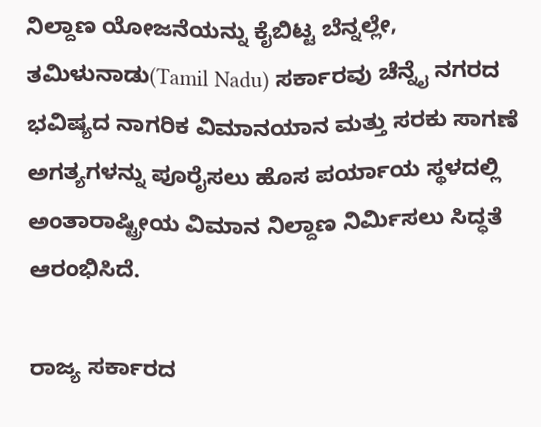ನಿಲ್ದಾಣ ಯೋಜನೆಯನ್ನು ಕೈಬಿಟ್ಟ ಬೆನ್ನಲ್ಲೇ, ತಮಿಳುನಾಡು(Tamil Nadu) ಸರ್ಕಾರವು ಚೆನ್ನೈ ನಗರದ ಭವಿಷ್ಯದ ನಾಗರಿಕ ವಿಮಾನಯಾನ ಮತ್ತು ಸರಕು ಸಾಗಣೆ ಅಗತ್ಯಗಳನ್ನು ಪೂರೈಸಲು ಹೊಸ ಪರ್ಯಾಯ ಸ್ಥಳದಲ್ಲಿ ಅಂತಾರಾಷ್ಟ್ರೀಯ ವಿಮಾನ ನಿಲ್ದಾಣ ನಿರ್ಮಿಸಲು ಸಿದ್ಧತೆ ಆರಂಭಿಸಿದೆ.

ರಾಜ್ಯ ಸರ್ಕಾರದ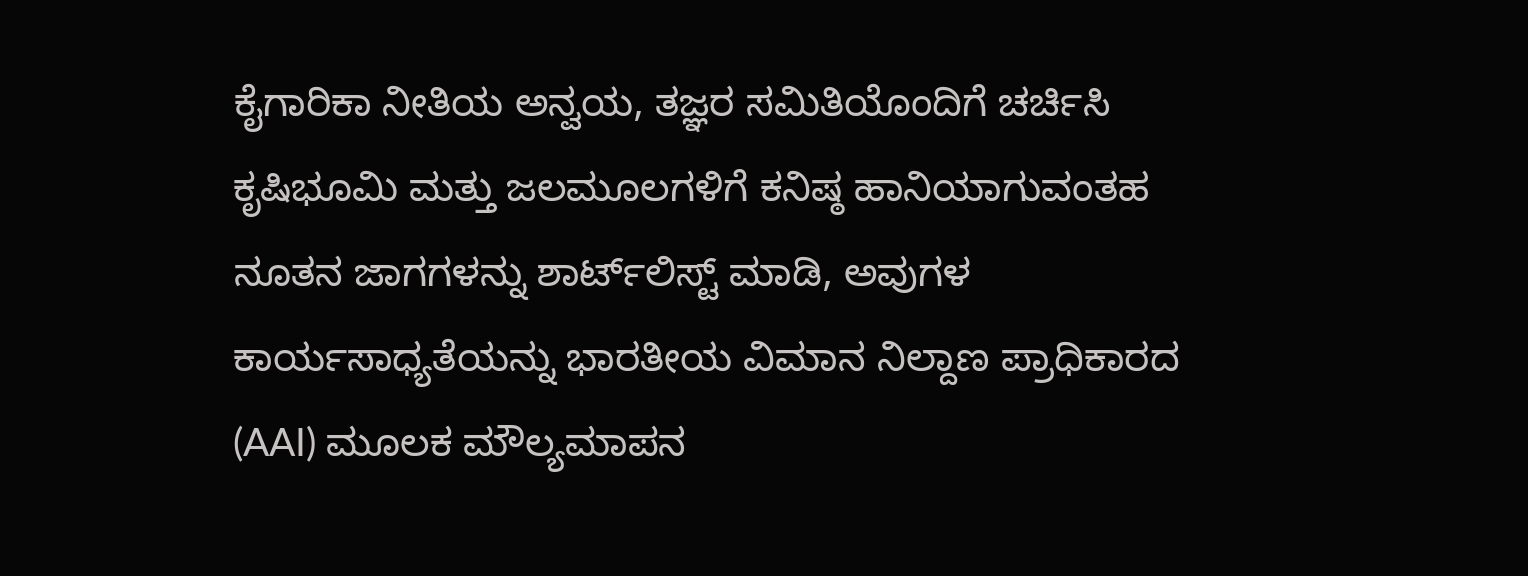ಕೈಗಾರಿಕಾ ನೀತಿಯ ಅನ್ವಯ, ತಜ್ಞರ ಸಮಿತಿಯೊಂದಿಗೆ ಚರ್ಚಿಸಿ ಕೃಷಿಭೂಮಿ ಮತ್ತು ಜಲಮೂಲಗಳಿಗೆ ಕನಿಷ್ಠ ಹಾನಿಯಾಗುವಂತಹ ನೂತನ ಜಾಗಗಳನ್ನು ಶಾರ್ಟ್‌ಲಿಸ್ಟ್ ಮಾಡಿ, ಅವುಗಳ ಕಾರ್ಯಸಾಧ್ಯತೆಯನ್ನು ಭಾರತೀಯ ವಿಮಾನ ನಿಲ್ದಾಣ ಪ್ರಾಧಿಕಾರದ (AAI) ಮೂಲಕ ಮೌಲ್ಯಮಾಪನ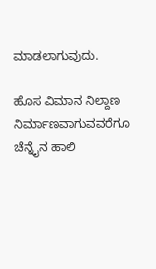ಮಾಡಲಾಗುವುದು.

ಹೊಸ ವಿಮಾನ ನಿಲ್ದಾಣ ನಿರ್ಮಾಣವಾಗುವವರೆಗೂ ಚೆನ್ನೈನ ಹಾಲಿ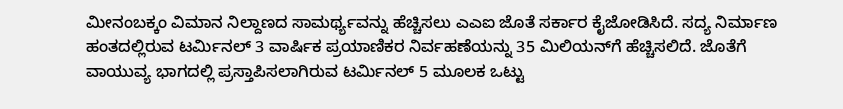ಮೀನಂಬಕ್ಕಂ ವಿಮಾನ ನಿಲ್ದಾಣದ ಸಾಮರ್ಥ್ಯವನ್ನು ಹೆಚ್ಚಿಸಲು ಎಎಐ ಜೊತೆ ಸರ್ಕಾರ ಕೈಜೋಡಿಸಿದೆ. ಸದ್ಯ ನಿರ್ಮಾಣ ಹಂತದಲ್ಲಿರುವ ಟರ್ಮಿನಲ್ 3 ವಾರ್ಷಿಕ ಪ್ರಯಾಣಿಕರ ನಿರ್ವಹಣೆಯನ್ನು 35 ಮಿಲಿಯನ್‌ಗೆ ಹೆಚ್ಚಿಸಲಿದೆ. ಜೊತೆಗೆ ವಾಯುವ್ಯ ಭಾಗದಲ್ಲಿ ಪ್ರಸ್ತಾಪಿಸಲಾಗಿರುವ ಟರ್ಮಿನಲ್ 5 ಮೂಲಕ ಒಟ್ಟು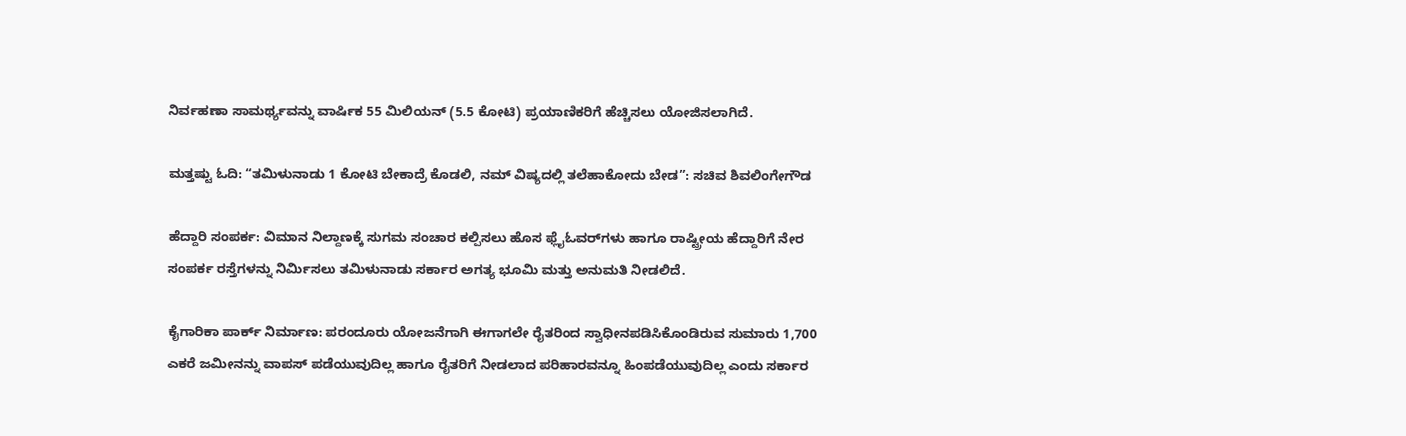ನಿರ್ವಹಣಾ ಸಾಮರ್ಥ್ಯವನ್ನು ವಾರ್ಷಿಕ 55 ಮಿಲಿಯನ್ (5.5 ಕೋಟಿ) ಪ್ರಯಾಣಿಕರಿಗೆ ಹೆಚ್ಚಿಸಲು ಯೋಜಿಸಲಾಗಿದೆ.

ಮತ್ತಷ್ಟು ಓದಿ: “ತಮಿಳುನಾಡು 1 ಕೋಟಿ ಬೇಕಾದ್ರೆ ಕೊಡಲಿ, ನಮ್ ವಿಷ್ಯದಲ್ಲಿ ತಲೆಹಾಕೋದು ಬೇಡ”: ಸಚಿವ ಶಿವಲಿಂಗೇಗೌಡ

ಹೆದ್ದಾರಿ ಸಂಪರ್ಕ: ವಿಮಾನ ನಿಲ್ದಾಣಕ್ಕೆ ಸುಗಮ ಸಂಚಾರ ಕಲ್ಪಿಸಲು ಹೊಸ ಫ್ಲೈಓವರ್‌ಗಳು ಹಾಗೂ ರಾಷ್ಟ್ರೀಯ ಹೆದ್ದಾರಿಗೆ ನೇರ ಸಂಪರ್ಕ ರಸ್ತೆಗಳನ್ನು ನಿರ್ಮಿಸಲು ತಮಿಳುನಾಡು ಸರ್ಕಾರ ಅಗತ್ಯ ಭೂಮಿ ಮತ್ತು ಅನುಮತಿ ನೀಡಲಿದೆ.

ಕೈಗಾರಿಕಾ ಪಾರ್ಕ್ ನಿರ್ಮಾಣ: ಪರಂದೂರು ಯೋಜನೆಗಾಗಿ ಈಗಾಗಲೇ ರೈತರಿಂದ ಸ್ವಾಧೀನಪಡಿಸಿಕೊಂಡಿರುವ ಸುಮಾರು 1,700 ಎಕರೆ ಜಮೀನನ್ನು ವಾಪಸ್ ಪಡೆಯುವುದಿಲ್ಲ ಹಾಗೂ ರೈತರಿಗೆ ನೀಡಲಾದ ಪರಿಹಾರವನ್ನೂ ಹಿಂಪಡೆಯುವುದಿಲ್ಲ ಎಂದು ಸರ್ಕಾರ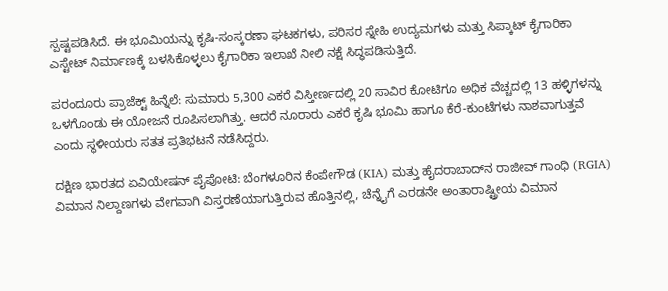ಸ್ಪಷ್ಟಪಡಿಸಿದೆ. ಈ ಭೂಮಿಯನ್ನು ಕೃಷಿ-ಸಂಸ್ಕರಣಾ ಘಟಕಗಳು, ಪರಿಸರ ಸ್ನೇಹಿ ಉದ್ಯಮಗಳು ಮತ್ತು ಸಿಪ್ಕಾಟ್ ಕೈಗಾರಿಕಾ ಎಸ್ಟೇಟ್ ನಿರ್ಮಾಣಕ್ಕೆ ಬಳಸಿಕೊಳ್ಳಲು ಕೈಗಾರಿಕಾ ಇಲಾಖೆ ನೀಲಿ ನಕ್ಷೆ ಸಿದ್ಧಪಡಿಸುತ್ತಿದೆ.

ಪರಂದೂರು ಪ್ರಾಜೆಕ್ಟ್ ಹಿನ್ನೆಲೆ: ಸುಮಾರು 5,300 ಎಕರೆ ವಿಸ್ತೀರ್ಣದಲ್ಲಿ 20 ಸಾವಿರ ಕೋಟಿಗೂ ಅಧಿಕ ವೆಚ್ಚದಲ್ಲಿ 13 ಹಳ್ಳಿಗಳನ್ನು ಒಳಗೊಂಡು ಈ ಯೋಜನೆ ರೂಪಿಸಲಾಗಿತ್ತು. ಆದರೆ ನೂರಾರು ಎಕರೆ ಕೃಷಿ ಭೂಮಿ ಹಾಗೂ ಕೆರೆ-ಕುಂಟೆಗಳು ನಾಶವಾಗುತ್ತವೆ ಎಂದು ಸ್ಥಳೀಯರು ಸತತ ಪ್ರತಿಭಟನೆ ನಡೆಸಿದ್ದರು.

ದಕ್ಷಿಣ ಭಾರತದ ಏವಿಯೇಷನ್ ಪೈಪೋಟಿ: ಬೆಂಗಳೂರಿನ ಕೆಂಪೇಗೌಡ (KIA) ಮತ್ತು ಹೈದರಾಬಾದ್‌ನ ರಾಜೀವ್ ಗಾಂಧಿ (RGIA) ವಿಮಾನ ನಿಲ್ದಾಣಗಳು ವೇಗವಾಗಿ ವಿಸ್ತರಣೆಯಾಗುತ್ತಿರುವ ಹೊತ್ತಿನಲ್ಲಿ, ಚೆನ್ನೈಗೆ ಎರಡನೇ ಅಂತಾರಾಷ್ಟ್ರೀಯ ವಿಮಾನ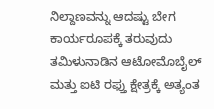ನಿಲ್ದಾಣವನ್ನು ಆದಷ್ಟು ಬೇಗ ಕಾರ್ಯರೂಪಕ್ಕೆ ತರುವುದು ತಮಿಳುನಾಡಿನ ಆಟೋಮೊಬೈಲ್ ಮತ್ತು ಐಟಿ ರಫ್ತು ಕ್ಷೇತ್ರಕ್ಕೆ ಅತ್ಯಂತ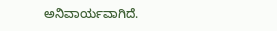ಅನಿವಾರ್ಯವಾಗಿದೆ.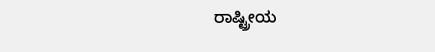ರಾಷ್ಟ್ರೀಯ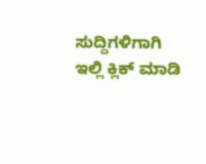ಸುದ್ದಿಗಳಿಗಾಗಿ ಇಲ್ಲಿ ಕ್ಲಿಕ್ ಮಾಡಿ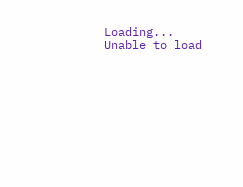Loading...
Unable to load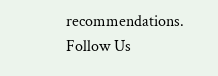recommendations.
Follow Us